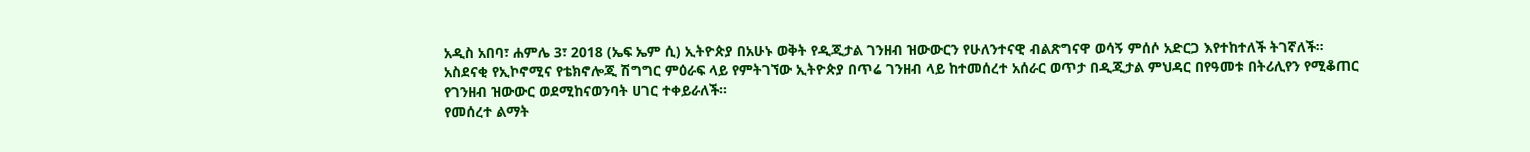አዲስ አበባ፣ ሐምሌ 3፣ 2018 (ኤፍ ኤም ሲ) ኢትዮጵያ በአሁኑ ወቅት የዲጂታል ገንዘብ ዝውውርን የሁለንተናዊ ብልጽግናዋ ወሳኝ ምሰሶ አድርጋ እየተከተለች ትገኛለች።
አስደናቂ የኢኮኖሚና የቴክኖሎጂ ሽግግር ምዕራፍ ላይ የምትገኘው ኢትዮጵያ በጥሬ ገንዘብ ላይ ከተመሰረተ አሰራር ወጥታ በዲጂታል ምህዳር በየዓመቱ በትሪሊየን የሚቆጠር የገንዘብ ዝውውር ወደሚከናወንባት ሀገር ተቀይራለች።
የመሰረተ ልማት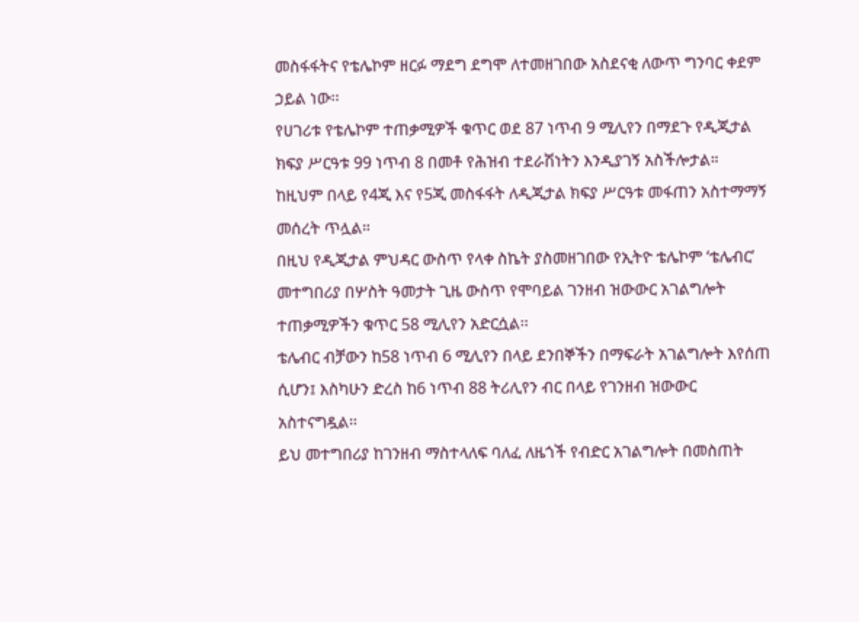መስፋፋትና የቴሌኮም ዘርፉ ማደግ ደግሞ ለተመዘገበው አስደናቂ ለውጥ ግንባር ቀደም ኃይል ነው፡፡
የሀገሪቱ የቴሌኮም ተጠቃሚዎች ቁጥር ወደ 87 ነጥብ 9 ሚሊየን በማደጉ የዲጂታል ክፍያ ሥርዓቱ 99 ነጥብ 8 በመቶ የሕዝብ ተደራሽነትን እንዲያገኝ አስችሎታል።
ከዚህም በላይ የ4ጂ እና የ5ጂ መስፋፋት ለዲጂታል ክፍያ ሥርዓቱ መፋጠን አስተማማኝ መሰረት ጥሏል።
በዚህ የዲጂታል ምህዳር ውስጥ የላቀ ስኬት ያስመዘገበው የኢትዮ ቴሌኮም ‘ቴሌብር’ መተግበሪያ በሦስት ዓመታት ጊዜ ውስጥ የሞባይል ገንዘብ ዝውውር አገልግሎት ተጠቃሚዎችን ቁጥር 58 ሚሊየን አድርሷል፡፡
ቴሌብር ብቻውን ከ58 ነጥብ 6 ሚሊየን በላይ ደንበኞችን በማፍራት አገልግሎት እየሰጠ ሲሆን፤ እስካሁን ድረስ ከ6 ነጥብ 88 ትሪሊየን ብር በላይ የገንዘብ ዝውውር አስተናግዷል፡፡
ይህ መተግበሪያ ከገንዘብ ማስተላለፍ ባለፈ ለዜጎች የብድር አገልግሎት በመስጠት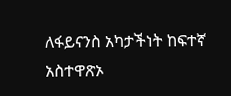ለፋይናንስ አካታችነት ከፍተኛ አስተዋጽኦ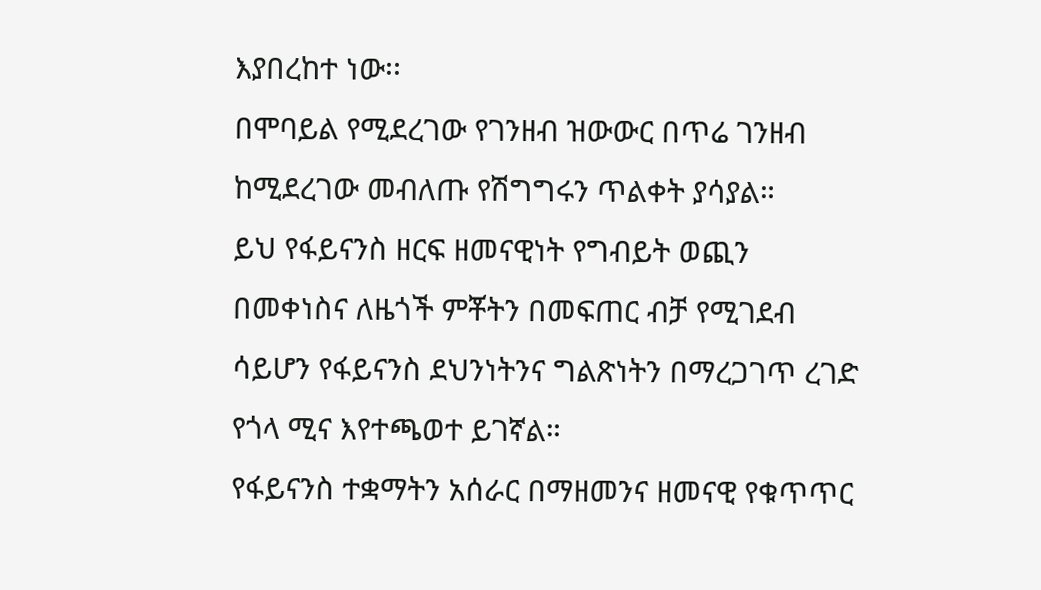እያበረከተ ነው፡፡
በሞባይል የሚደረገው የገንዘብ ዝውውር በጥሬ ገንዘብ ከሚደረገው መብለጡ የሽግግሩን ጥልቀት ያሳያል።
ይህ የፋይናንስ ዘርፍ ዘመናዊነት የግብይት ወጪን በመቀነስና ለዜጎች ምቾትን በመፍጠር ብቻ የሚገደብ ሳይሆን የፋይናንስ ደህንነትንና ግልጽነትን በማረጋገጥ ረገድ የጎላ ሚና እየተጫወተ ይገኛል።
የፋይናንስ ተቋማትን አሰራር በማዘመንና ዘመናዊ የቁጥጥር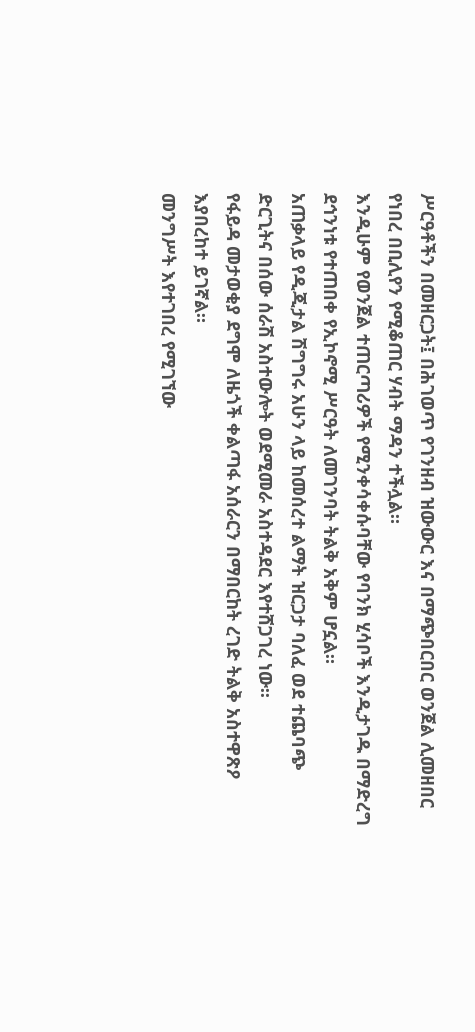ሥርዓቶችን በመዘርጋት፤ በሕገወጥ የገንዘብ ዝውውር እና በማጭበርበር ወንጀል ሊመዘበር የነበረ በቢሊየን የሚቆጠር ሃብት ማዳን ተችሏል።
እንዲሁም የወንጀል ተጠርጣሪዎች የሚንቀሳቀሱባቸው የባንክ ሂሳቦች እንዲታገዱ በማድረግ ደኅንነቱ የተጠበቀ የኢኮኖሚ ሥርዓት ለመገንባት ትልቅ አቅም ሆኗል።
አጠቃላይ የዲጂታል ሽግግሩ አሁን ላይ ከመሰረተ ልማት ዝርጋታ ባለፈ ወደ ተጨባጭ ድርጊትና በሰው ሰራሽ አስተውሎት ወደሚመራ አስተዳደር እየተሸጋገረ ነው፡፡
የፋይዳ መታወቂያ ደግሞ ለዜጎች ቀልጣፋ አሰራርን በማበርከት ረገድ ትልቅ አስተዋጽዖ እያበረከተ ይገኛል።
መንግሥት እየተገበረ የሚገኘው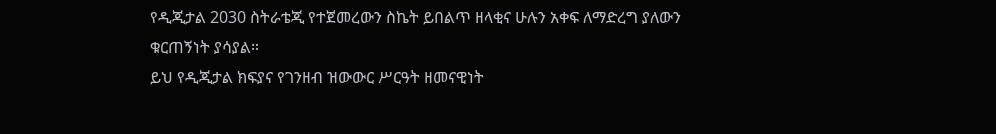የዲጂታል 2030 ስትራቴጂ የተጀመረውን ስኬት ይበልጥ ዘላቂና ሁሉን አቀፍ ለማድረግ ያለውን ቁርጠኝነት ያሳያል።
ይህ የዲጂታል ክፍያና የገንዘብ ዝውውር ሥርዓት ዘመናዊነት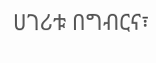ሀገሪቱ በግብርና፣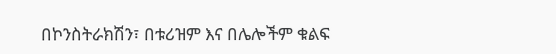በኮንስትራክሽን፣ በቱሪዝም እና በሌሎችም ቁልፍ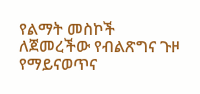የልማት መስኮች ለጀመረችው የብልጽግና ጉዞ የማይናወጥና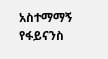አስተማማኝ የፋይናንስ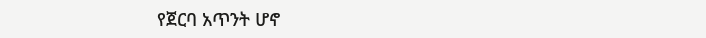የጀርባ አጥንት ሆኖ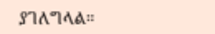ያገለግላል።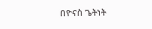በዮናስ ጌትነት